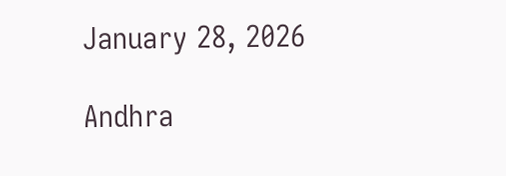January 28, 2026

Andhra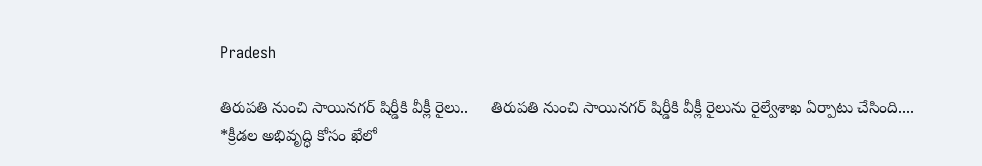Pradesh

తిరుపతి నుంచి సాయినగర్‌ షిర్డీకి వీక్లీ రైలు..     తిరుపతి నుంచి సాయినగర్‌ షిర్డీకి వీక్లీ రైలును రైల్వేశాఖ ఏర్పాటు చేసింది....
*క్రీడల అభివృద్ధి కోసం ఖేలో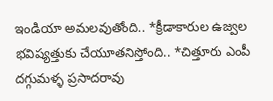ఇండియా అమలవుతోంది.. *క్రీడాకారుల ఉజ్వల భవిష్యత్తుకు చేయూతనిస్తోంది.. *చిత్తూరు ఎంపీ దగ్గుమళ్ళ ప్రసాదరావు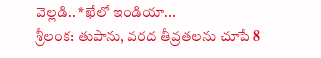వెల్లడి.. *ఖేలో ఇండియా‌...
శ్రీలంక: తుపాను, వరద తీవ్రతలను చూపే 8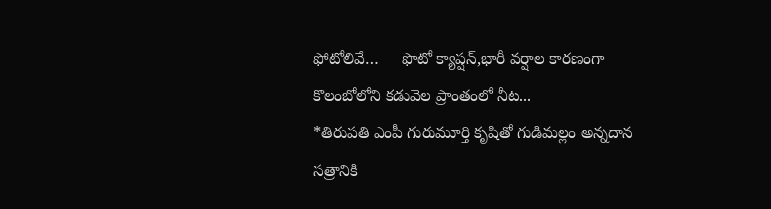ఫోటోలివే…     ఫొటో క్యాప్షన్,భారీ వర్షాల కారణంగా కొలంబోలోని కడువెల ప్రాంతంలో నీట...
*తిరుపతి ఎంపీ గురుమూర్తి కృషితో గుడిమల్లం అన్నదాన సత్రానికి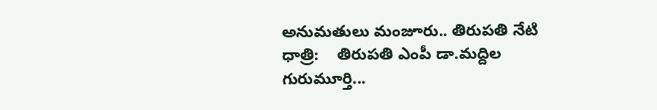అనుమతులు మంజూరు.. తిరుపతి నేటి ధాత్రి:    తిరుపతి ఎంపీ డా.మద్దిల గురుమూర్తి...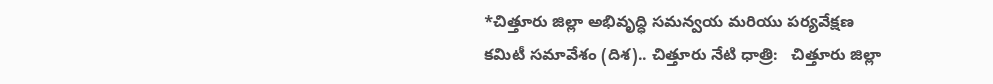*చిత్తూరు జిల్లా అభివృద్ధి సమన్వయ మరియు పర్యవేక్షణ కమిటీ సమావేశం (దిశ).. చిత్తూరు నేటి ధాత్రి:   చిత్తూరు జిల్లా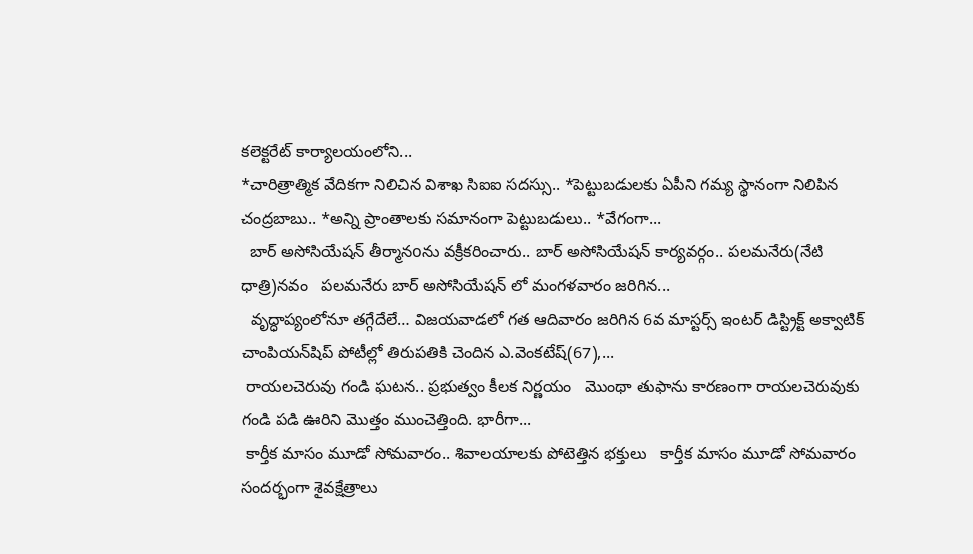కలెక్టరేట్ కార్యాలయంలోని...
*చారిత్రాత్మిక వేదికగా నిలిచిన విశాఖ సిఐఐ సదస్సు.. *పెట్టుబడులకు ఏపీని గమ్య స్థానంగా నిలిపిన చంద్రబాబు.. *అన్ని ప్రాంతాలకు సమానంగా పెట్టుబడులు.. *వేగంగా...
  బార్ అసోసియేషన్ తీర్మానoను వక్రీకరించారు.. బార్ అసోసియేషన్ కార్యవర్గం.. పలమనేరు(నేటి ధాత్రి)నవం   పలమనేరు బార్ అసోసియేషన్ లో మంగళవారం జరిగిన...
  వృద్ధాప్యంలోనూ తగ్గేదేలే… విజయవాడలో గత ఆదివారం జరిగిన 6వ మాస్టర్స్‌ ఇంటర్‌ డిస్ట్రిక్ట్ అక్వాటిక్‌ చాంపియన్‌షిప్‌ పోటీల్లో తిరుపతికి చెందిన ఎ.వెంకటేష్‌(67),...
 రాయలచెరువు గండి ఘటన.. ప్రభుత్వం కీలక నిర్ణయం   మొంథా తుఫాను కారణంగా రాయలచెరువుకు గండి పడి ఊరిని మొత్తం ముంచెత్తింది. భారీగా...
 కార్తీక మాసం మూడో సోమవారం.. శివాలయాలకు పోటెత్తిన భక్తులు   కార్తీక మాసం మూడో సోమవారం సందర్భంగా శైవక్షేత్రాలు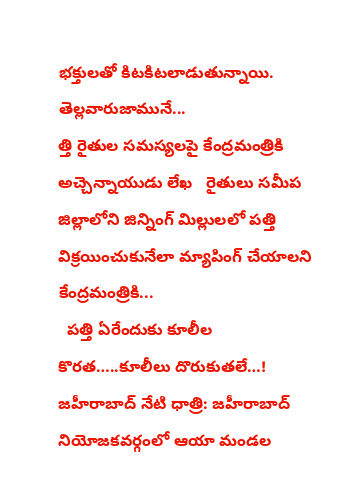భక్తులతో కిటకిటలాడుతున్నాయి. తెల్లవారుజామునే...
త్తి రైతుల సమస్యలపై కేంద్రమంత్రికి అచ్చెన్నాయుడు లేఖ   రైతులు సమీప జిల్లాలోని జిన్నింగ్ మిల్లులలో పత్తి విక్రయించుకునేలా మ్యాపింగ్ చేయాలని కేంద్రమంత్రికి...
  పత్తి ఏరేందుకు కూలీల కొరత…..కూలీలు దొరుకుతలే…! జహీరాబాద్ నేటి ధాత్రి: జహీరాబాద్ నియోజకవర్గంలో ఆయా మండల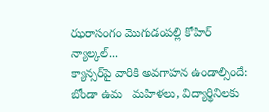ఝరాసంగం మొగుడంపల్లి కోహిర్ న్యాల్కల్...
క్యాన్సర్‌పై వారికి అవగాహన ఉండాల్సిందే: బోండా ఉమ   మహిళలు, విద్యార్థినిలకు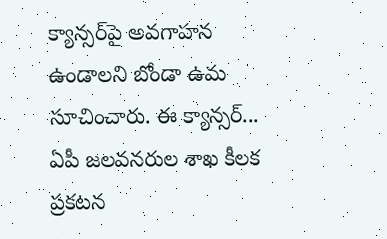క్యాన్సర్‌పై అవగాహన ఉండాలని బోండా ఉమ సూచించారు. ఈ క్యాన్సర్...
ఏపీ జలవనరుల శాఖ కీలక ప్రకటన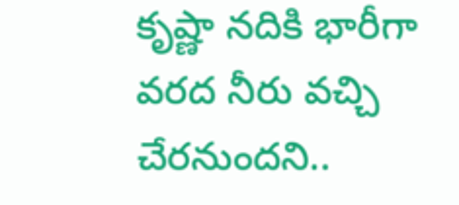కృష్ణా నదికి భారీగా వరద నీరు వచ్చి చేరనుందని..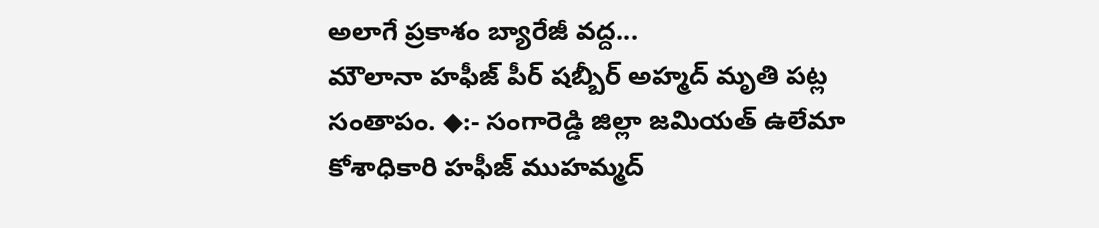అలాగే ప్రకాశం బ్యారేజీ వద్ద...
మౌలానా హఫీజ్ పీర్ షబ్బీర్ అహ్మద్ మృతి పట్ల సంతాపం. ◆:- సంగారెడ్డి జిల్లా జమియత్ ఉలేమా కోశాధికారి హఫీజ్ ముహమ్మద్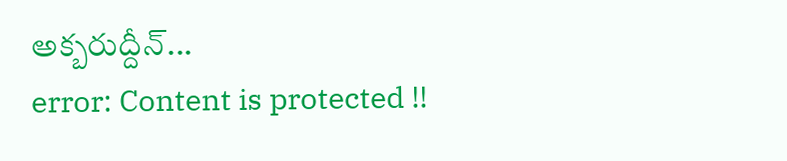అక్బరుద్దీన్...
error: Content is protected !!